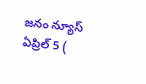జనం న్యూస్ ఏప్రిల్ 5 (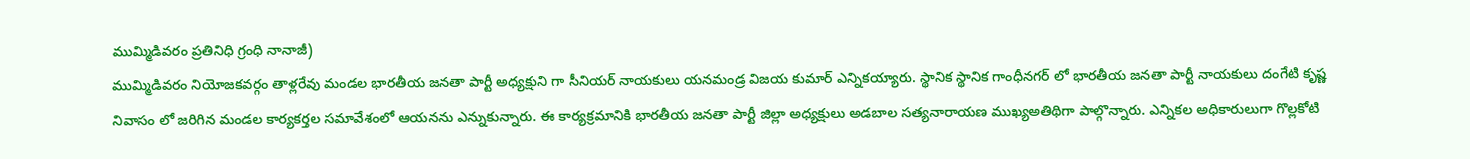ముమ్మిడివరం ప్రతినిధి గ్రంధి నానాజీ)
ముమ్మిడివరం నియోజకవర్గం తాళ్లరేవు మండల భారతీయ జనతా పార్టీ అధ్యక్షుని గా సీనియర్ నాయకులు యనమండ్ర విజయ కుమార్ ఎన్నికయ్యారు. స్థానిక స్థానిక గాంధీనగర్ లో భారతీయ జనతా పార్టీ నాయకులు దంగేటి కృష్ణ నివాసం లో జరిగిన మండల కార్యకర్తల సమావేశంలో ఆయనను ఎన్నుకున్నారు. ఈ కార్యక్రమానికి భారతీయ జనతా పార్టీ జిల్లా అధ్యక్షులు అడబాల సత్యనారాయణ ముఖ్యఅతిథిగా పాల్గొన్నారు. ఎన్నికల అధికారులుగా గొల్లకోటి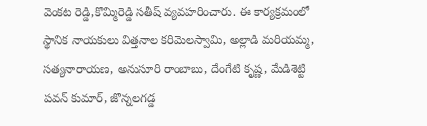వెంకట రెడ్డి,కొమ్మిరెడ్డి సతీష్ వ్యవహరించారు. ఈ కార్యక్రమంలో స్థానిక నాయకులు విత్తనాల కరిమెలస్వామి, అల్లాడి మరియమ్మ, సత్యనారాయణ, అనుసూరి రాంబాబు, దేంగేటి కృష్ణ, మేడిశెట్టి పవన్ కుమార్, జొన్నలగడ్డ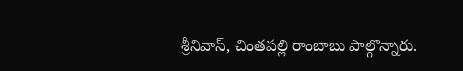శ్రీనివాస్, చింతపల్లి రాంబాబు పాల్గొన్నారు.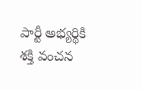పార్టీ అభ్యర్థికి శక్తి వంచన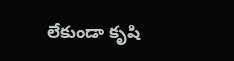లేకుండా కృషి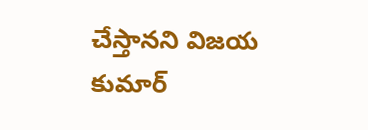చేస్తానని విజయ కుమార్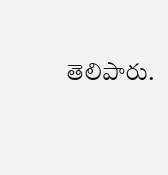తెలిపారు.